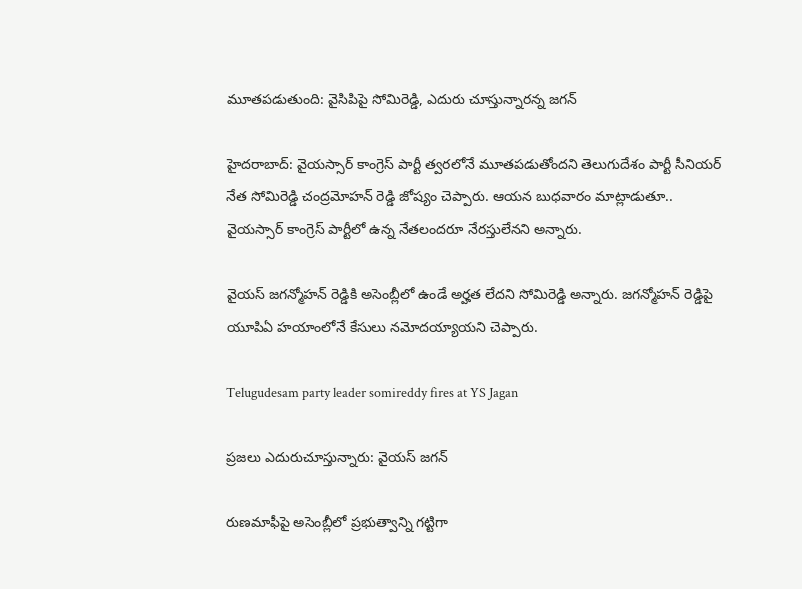మూతపడుతుంది: వైసిపిపై సోమిరెడ్డి, ఎదురు చూస్తున్నారన్న జగన్

హైదరాబాద్: వైయస్సార్ కాంగ్రెస్ పార్టీ త్వరలోనే మూతపడుతోందని తెలుగుదేశం పార్టీ సీనియర్ నేత సోమిరెడ్డి చంద్రమోహన్ రెడ్డి జోష్యం చెప్పారు. ఆయన బుధవారం మాట్లాడుతూ.. వైయస్సార్ కాంగ్రెస్ పార్టీలో ఉన్న నేతలందరూ నేరస్తులేనని అన్నారు.

వైయస్ జగన్మోహన్ రెడ్డికి అసెంబ్లీలో ఉండే అర్హత లేదని సోమిరెడ్డి అన్నారు. జగన్మోహన్ రెడ్డిపై యూపిఏ హయాంలోనే కేసులు నమోదయ్యాయని చెప్పారు.

Telugudesam party leader somireddy fires at YS Jagan

ప్రజలు ఎదురుచూస్తున్నారు: వైయస్ జగన్

రుణమాఫీపై అసెంబ్లీలో ప్రభుత్వాన్ని గట్టిగా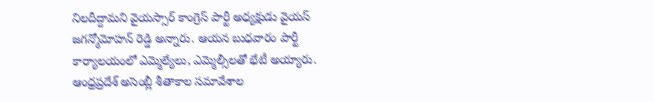నిలదీద్దామని వైయస్సార్ కాంగ్రెస్ పార్టీ అధ్యక్షుడు వైయస్ జగన్మోమోహన్ రెడ్డి అన్నారు. ఆయన బుధవారం పార్టీ కార్యాలయంలో ఎమ్మెల్యేలు, ఎమ్మెల్సీలతో భేటీ అయ్యారు. ఆంధ్రప్రదేశ్ అసెంబ్లీ శీతాకాల సమావేశాల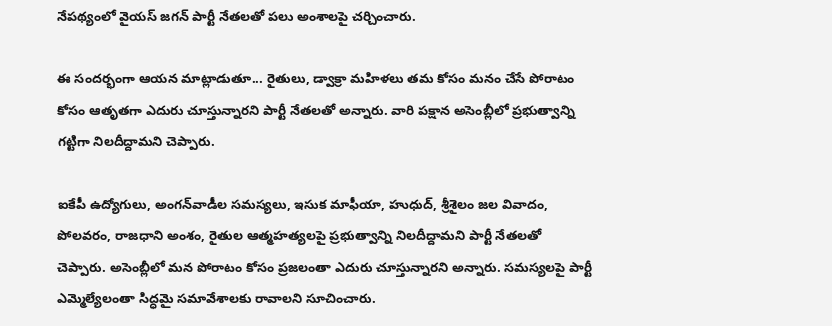నేపథ్యంలో వైయస్ జగన్ పార్టీ నేతలతో పలు అంశాలపై చర్చించారు.

ఈ సందర్భంగా ఆయన మాట్లాడుతూ... రైతులు, డ్వాక్రా మహిళలు తమ కోసం మనం చేసే పోరాటం కోసం ఆతృతగా ఎదురు చూస్తున్నారని పార్టీ నేతలతో అన్నారు. వారి పక్షాన అసెంబ్లీలో ప్రభుత్వాన్ని గట్టిగా నిలదీద్దామని చెప్పారు.

ఐకేపీ ఉద్యోగులు, అంగన్‌వాడీల సమస్యలు, ఇసుక మాఫీయా, హుధుద్, శ్రీశైలం జల వివాదం, పోలవరం, రాజధాని అంశం, రైతుల ఆత్మహత్యలపై ప్రభుత్వాన్ని నిలదీద్దామని పార్టీ నేతలతో చెప్పారు. అసెంబ్లీలో మన పోరాటం కోసం ప్రజలంతా ఎదురు చూస్తున్నారని అన్నారు. సమస్యలపై పార్టీ ఎమ్మెల్యేలంతా సిద్ధమై సమావేశాలకు రావాలని సూచించారు.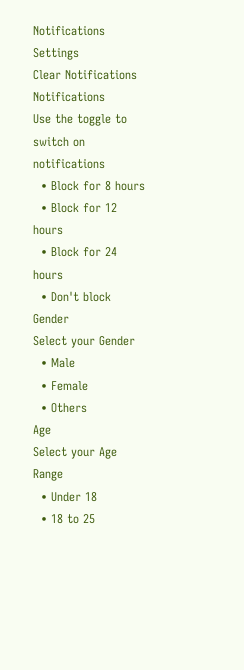Notifications
Settings
Clear Notifications
Notifications
Use the toggle to switch on notifications
  • Block for 8 hours
  • Block for 12 hours
  • Block for 24 hours
  • Don't block
Gender
Select your Gender
  • Male
  • Female
  • Others
Age
Select your Age Range
  • Under 18
  • 18 to 25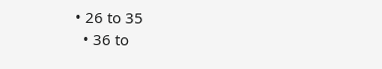• 26 to 35
  • 36 to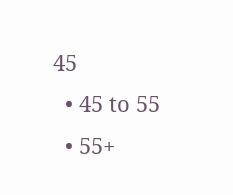45
  • 45 to 55
  • 55+